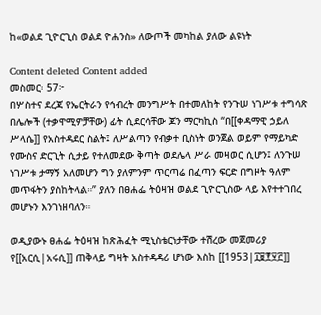ከ«ወልደ ጊዮርጊስ ወልደ ዮሐንስ» ለውጦች መካከል ያለው ልዩነት

Content deleted Content added
መስመር፡ 57፦
በሦስተና ደረጃ የኤርትራን የኅብረት መንግሥት በተመለከት የንጉሠ ነገሥቱ ተግሳጽ በሌሎች (ተቃዋሚዎቻቸው) ፊት ሲደርሳቸው ጆን ማርካኪስ “በ[[ቀዳማዊ ኃይለ ሥላሴ]] የአስተዳደር ስልት፤ ለሥልጣን የብቃተ ቢስነት ወንጀል ወይም የማይካድ የሙስና ድርጊት ሲታይ የተለመደው ቅጣት ወደሌላ ሥራ መዛወር ሲሆን፤ ለንጉሠ ነገሥቱ ታማኝ አለመሆን ግን ያለምንም ጥርጣሬ በፈጣን ፍርድ በግዞት ዓለም መጥፋትን ያስከትላል።” ያለን በፀሐፌ ትዕዛዝ ወልደ ጊዮርጊስው ላይ እየተተገበረ መሆኑን እንገነዘባለን።

ወዲያውኑ ፀሐፌ ትዕዛዝ ከጽሕፈት ሚኒስቴርነታቸው ተሽረው መጀመሪያ የ[[አርሲ|አሩሲ]] ጠቅላይ ግዛት አስተዳዳሪ ሆነው እስከ [[1953|፲፱፻፶፫]]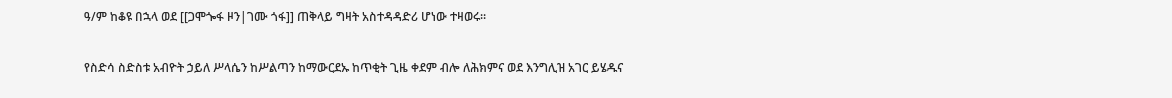ዓ/ም ከቆዩ በኋላ ወደ [[ጋሞጐፋ ዞን|ገሙ ጎፋ]] ጠቅላይ ግዛት አስተዳዳድሪ ሆነው ተዛወሩ።

የስድሳ ስድስቱ አብዮት ኃይለ ሥላሴን ከሥልጣን ከማውርደኡ ከጥቂት ጊዜ ቀደም ብሎ ለሕክምና ወደ እንግሊዝ አገር ይሄዱና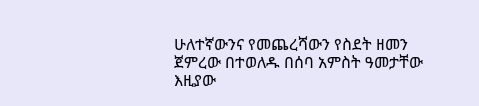ሁለተኛውንና የመጨረሻውን የስደት ዘመን ጀምረው በተወለዱ በሰባ አምስት ዓመታቸው እዚያው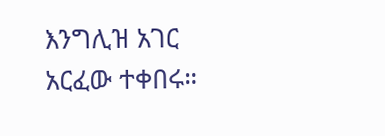እንግሊዝ አገር አርፈው ተቀበሩ።